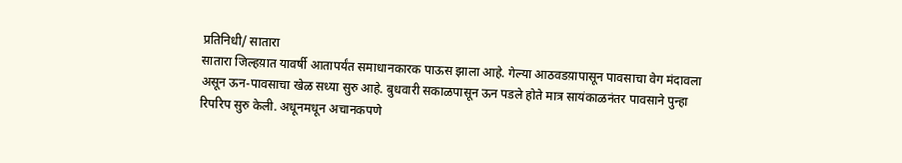प्रतिनिधी/ सातारा
सातारा जिल्हय़ात यावर्षी आतापर्यंत समाधानकारक पाऊस झाला आहे. गेल्या आठवडय़ापासून पावसाचा वेग मंदावला असून ऊन-पावसाचा खेळ सध्या सुरु आहे. बुधवारी सकाळपासून ऊन पडले होते मात्र सायंकाळनंतर पावसाने पुन्हा रिपरिप सुरु केली. अधूनमधून अचानकपणे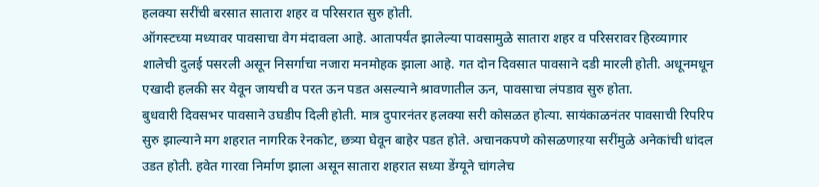हलक्या सरींची बरसात सातारा शहर व परिसरात सुरु होती.
ऑगस्टच्या मध्यावर पावसाचा वेग मंदावला आहे. आतापर्यंत झालेल्या पावसामुळे सातारा शहर व परिसरावर हिरव्यागार शालेची दुलई पसरली असून निसर्गाचा नजारा मनमोहक झाला आहे. गत दोन दिवसात पावसाने दडी मारली होती. अधूनमधून एखादी हलकी सर येवून जायची व परत ऊन पडत असल्याने श्रावणातील ऊन, पावसाचा लंपडाव सुरु होता.
बुधवारी दिवसभर पावसाने उघडीप दिली होती. मात्र दुपारनंतर हलक्या सरी कोसळत होत्या. सायंकाळनंतर पावसाची रिपरिप सुरु झाल्याने मग शहरात नागरिक रेनकोट, छत्र्या घेवून बाहेर पडत होते. अचानकपणे कोसळणाऱया सरींमुळे अनेकांची धांदल उडत होती. हवेत गारवा निर्माण झाला असून सातारा शहरात सध्या डेंग्यूने चांगलेच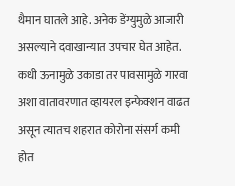थैमान घातले आहे. अनेक डेंग्युमुळे आजारी असल्याने दवाखान्यात उपचार घेत आहेत. कधी ऊनामुळे उकाडा तर पावसामुळे गारवा अशा वातावरणात व्हायरल इन्फेक्शन वाढत असून त्यातच शहरात कोरोना संसर्ग कमी होत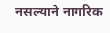नसल्याने नागरिक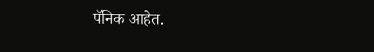पॅनिक आहेत.